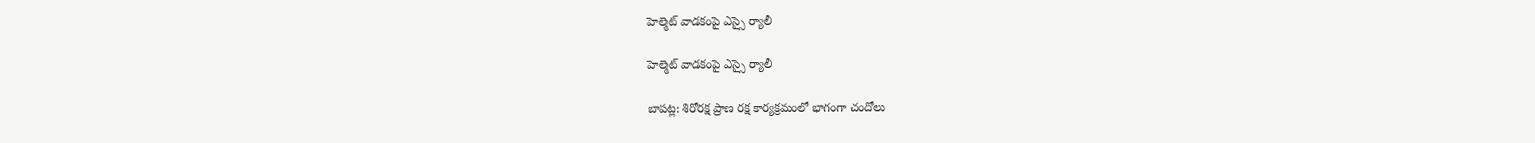హెల్మెట్ వాడకంపై ఎస్సై ర్యాలీ

హెల్మెట్ వాడకంపై ఎస్సై ర్యాలీ

బాపట్ల: శిరోరక్ష ప్రాణ రక్ష కార్యక్రమంలో భాగంగా చందోలు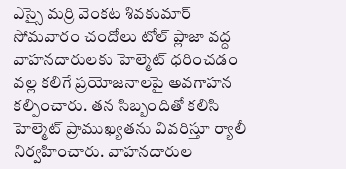ఎస్సై మర్రి వెంకట శివకుమార్ సోమవారం చందోలు టోల్ ప్లాజా వద్ద వాహనదారులకు హెల్మెట్ ధరించడం వల్ల కలిగే ప్రయోజనాలపై అవగాహన కల్పించారు. తన సిబ్బందితో కలిసి హెల్మెట్ ప్రాముఖ్యతను వివరిస్తూ ర్యాలీ నిర్వహించారు. వాహనదారుల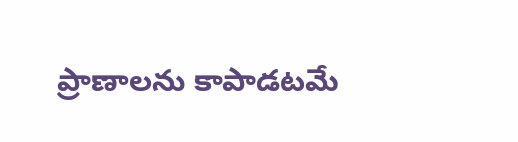ప్రాణాలను కాపాడటమే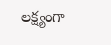లక్ష్యంగా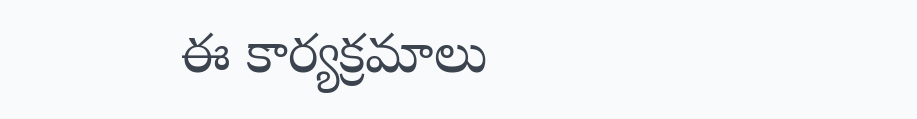ఈ కార్యక్రమాలు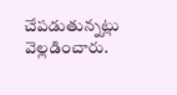చేపడుతున్నట్లు వెల్లడించారు.